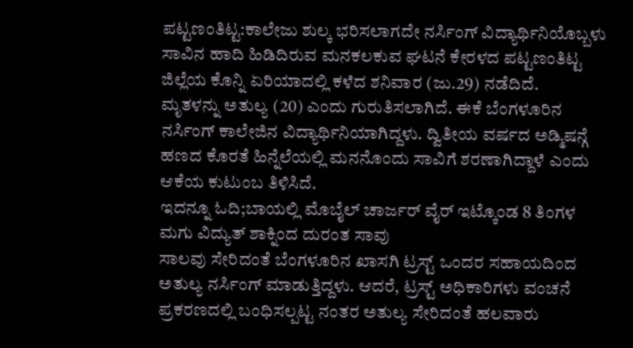ಪಟ್ಟಣಂತಿಟ್ಟ:ಕಾಲೇಜು ಶುಲ್ಕ ಭರಿಸಲಾಗದೇ ನರ್ಸಿಂಗ್ ವಿದ್ಯಾರ್ಥಿನಿಯೊಬ್ಬಳು ಸಾವಿನ ಹಾದಿ ಹಿಡಿದಿರುವ ಮನಕಲಕುವ ಘಟನೆ ಕೇರಳದ ಪಟ್ಟಣಂತಿಟ್ಟ ಜಿಲ್ಲೆಯ ಕೊನ್ನಿ ಏರಿಯಾದಲ್ಲಿ ಕಳೆದ ಶನಿವಾರ (ಜು.29) ನಡೆದಿದೆ.
ಮೃತಳನ್ನು ಅತುಲ್ಯ (20) ಎಂದು ಗುರುತಿಸಲಾಗಿದೆ. ಈಕೆ ಬೆಂಗಳೂರಿನ ನರ್ಸಿಂಗ್ ಕಾಲೇಜಿನ ವಿದ್ಯಾರ್ಥಿನಿಯಾಗಿದ್ದಳು. ದ್ವಿತೀಯ ವರ್ಷದ ಅಡ್ಮಿಷನ್ಗೆ ಹಣದ ಕೊರತೆ ಹಿನ್ನೆಲೆಯಲ್ಲಿ ಮನನೊಂದು ಸಾವಿಗೆ ಶರಣಾಗಿದ್ದಾಳೆ ಎಂದು ಆಕೆಯ ಕುಟುಂಬ ತಿಳಿಸಿದೆ.
ಇದನ್ನೂ ಓದಿ;ಬಾಯಲ್ಲಿ ಮೊಬೈಲ್ ಚಾರ್ಜರ್ ವೈರ್ ಇಟ್ಕೊಂಡ 8 ತಿಂಗಳ ಮಗು ವಿದ್ಯುತ್ ಶಾಕ್ನಿಂದ ದುರಂತ ಸಾವು
ಸಾಲವು ಸೇರಿದಂತೆ ಬೆಂಗಳೂರಿನ ಖಾಸಗಿ ಟ್ರಸ್ಟ್‌ ಒಂದರ ಸಹಾಯದಿಂದ ಅತುಲ್ಯ ನರ್ಸಿಂಗ್ ಮಾಡುತ್ತಿದ್ದಳು. ಆದರೆ, ಟ್ರಸ್ಟ್ ಅಧಿಕಾರಿಗಳು ವಂಚನೆ ಪ್ರಕರಣದಲ್ಲಿ ಬಂಧಿಸಲ್ಪಟ್ಟ ನಂತರ ಅತುಲ್ಯ ಸೇರಿದಂತೆ ಹಲವಾರು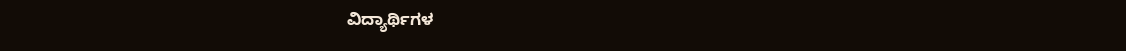ವಿದ್ಯಾರ್ಥಿಗಳ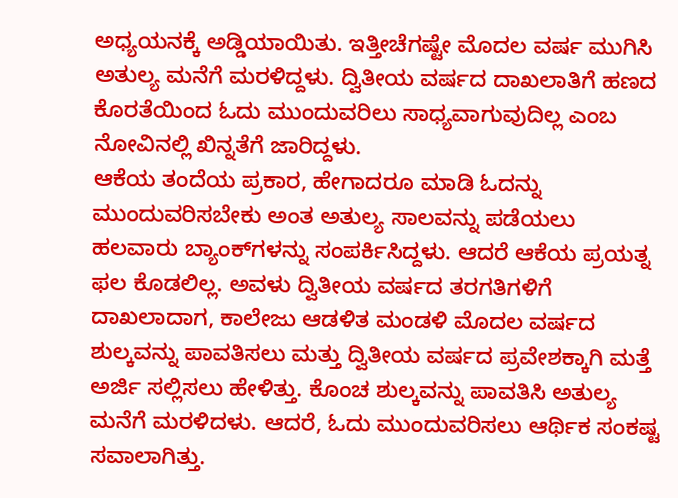ಅಧ್ಯಯನಕ್ಕೆ ಅಡ್ಡಿಯಾಯಿತು. ಇತ್ತೀಚೆಗಷ್ಟೇ ಮೊದಲ ವರ್ಷ ಮುಗಿಸಿ ಅತುಲ್ಯ ಮನೆಗೆ ಮರಳಿದ್ದಳು. ದ್ವಿತೀಯ ವರ್ಷದ ದಾಖಲಾತಿಗೆ ಹಣದ ಕೊರತೆಯಿಂದ ಓದು ಮುಂದುವರಿಲು ಸಾಧ್ಯವಾಗುವುದಿಲ್ಲ ಎಂಬ ನೋವಿನಲ್ಲಿ ಖಿನ್ನತೆಗೆ ಜಾರಿದ್ದಳು.
ಆಕೆಯ ತಂದೆಯ ಪ್ರಕಾರ, ಹೇಗಾದರೂ ಮಾಡಿ ಓದನ್ನು ಮುಂದುವರಿಸಬೇಕು ಅಂತ ಅತುಲ್ಯ ಸಾಲವನ್ನು ಪಡೆಯಲು ಹಲವಾರು ಬ್ಯಾಂಕ್‌ಗಳನ್ನು ಸಂಪರ್ಕಿಸಿದ್ದಳು. ಆದರೆ ಆಕೆಯ ಪ್ರಯತ್ನ ಫಲ ಕೊಡಲಿಲ್ಲ. ಅವಳು ದ್ವಿತೀಯ ವರ್ಷದ ತರಗತಿಗಳಿಗೆ ದಾಖಲಾದಾಗ, ಕಾಲೇಜು ಆಡಳಿತ ಮಂಡಳಿ ಮೊದಲ ವರ್ಷದ ಶುಲ್ಕವನ್ನು ಪಾವತಿಸಲು ಮತ್ತು ದ್ವಿತೀಯ ವರ್ಷದ ಪ್ರವೇಶಕ್ಕಾಗಿ ಮತ್ತೆ ಅರ್ಜಿ ಸಲ್ಲಿಸಲು ಹೇಳಿತ್ತು. ಕೊಂಚ ಶುಲ್ಕವನ್ನು ಪಾವತಿಸಿ ಅತುಲ್ಯ ಮನೆಗೆ ಮರಳಿದಳು. ಆದರೆ, ಓದು ಮುಂದುವರಿಸಲು ಆರ್ಥಿಕ ಸಂಕಷ್ಟ ಸವಾಲಾಗಿತ್ತು.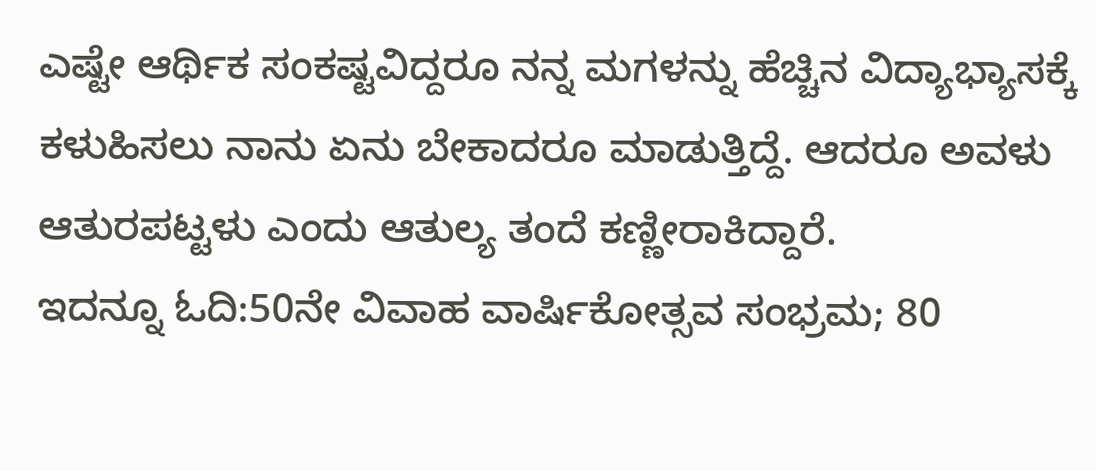ಎಷ್ಟೇ ಆರ್ಥಿಕ ಸಂಕಷ್ಟವಿದ್ದರೂ ನನ್ನ ಮಗಳನ್ನು ಹೆಚ್ಚಿನ ವಿದ್ಯಾಭ್ಯಾಸಕ್ಕೆ ಕಳುಹಿಸಲು ನಾನು ಏನು ಬೇಕಾದರೂ ಮಾಡುತ್ತಿದ್ದೆ. ಆದರೂ ಅವಳು ಆತುರಪಟ್ಟಳು ಎಂದು ಆತುಲ್ಯ ತಂದೆ ಕಣ್ಣೀರಾಕಿದ್ದಾರೆ.
ಇದನ್ನೂ ಓದಿ:50ನೇ ವಿವಾಹ ವಾರ್ಷಿಕೋತ್ಸವ ಸಂಭ್ರಮ; 80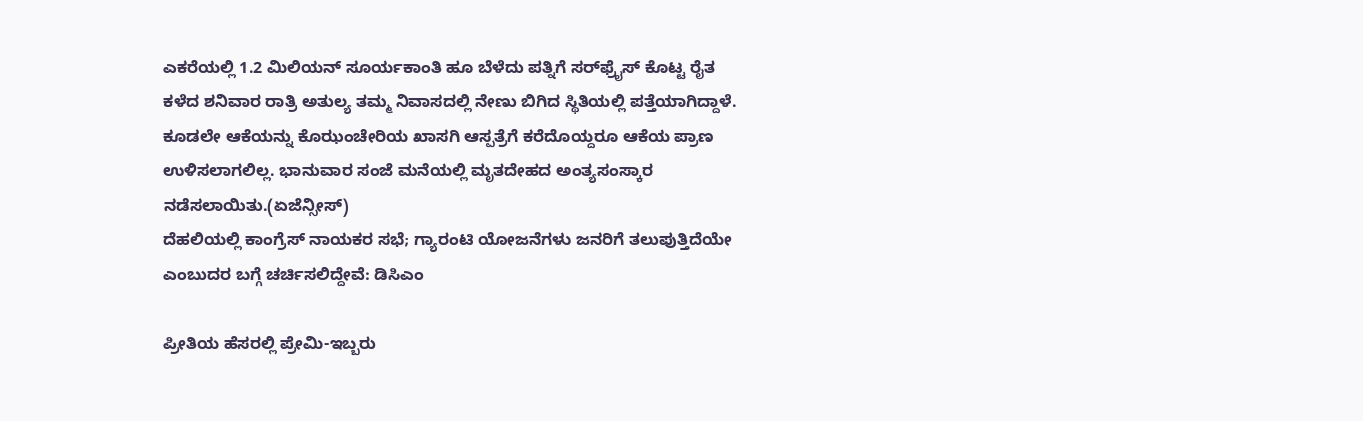ಎಕರೆಯಲ್ಲಿ 1.2 ಮಿಲಿಯನ್ ಸೂರ್ಯಕಾಂತಿ ಹೂ ಬೆಳೆದು ಪತ್ನಿಗೆ ಸರ್‌ಫ್ರೈಸ್ ಕೊಟ್ಟ ರೈತ
ಕಳೆದ ಶನಿವಾರ ರಾತ್ರಿ ಅತುಲ್ಯ ತಮ್ಮ ನಿವಾಸದಲ್ಲಿ ನೇಣು ಬಿಗಿದ ಸ್ಥಿತಿಯಲ್ಲಿ ಪತ್ತೆಯಾಗಿದ್ದಾಳೆ. ಕೂಡಲೇ ಆಕೆಯನ್ನು ಕೊಝಂಚೇರಿಯ ಖಾಸಗಿ ಆಸ್ಪತ್ರೆಗೆ ಕರೆದೊಯ್ದರೂ ಆಕೆಯ ಪ್ರಾಣ ಉಳಿಸಲಾಗಲಿಲ್ಲ. ಭಾನುವಾರ ಸಂಜೆ ಮನೆಯಲ್ಲಿ ಮೃತದೇಹದ ಅಂತ್ಯಸಂಸ್ಕಾರ ನಡೆಸಲಾಯಿತು.(ಏಜೆನ್ಸೀಸ್)
ದೆಹಲಿಯಲ್ಲಿ ಕಾಂಗ್ರೆಸ್ ನಾಯಕರ ಸಭೆ; ಗ್ಯಾರಂಟಿ ಯೋಜನೆಗಳು ಜನರಿಗೆ ತಲುಪುತ್ತಿದೆಯೇ ಎಂಬುದರ ಬಗ್ಗೆ ಚರ್ಚಿಸಲಿದ್ದೇವೆ: ಡಿಸಿಎಂ

ಪ್ರೀತಿಯ ಹೆಸರಲ್ಲಿ ಪ್ರೇಮಿ-ಇಬ್ಬರು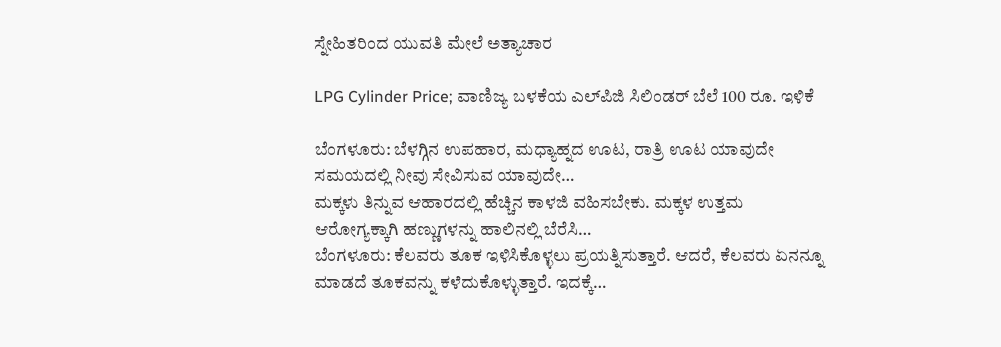ಸ್ನೇಹಿತರಿಂದ ಯುವತಿ ಮೇಲೆ ಅತ್ಯಾಚಾರ

LPG Cylinder Price; ವಾಣಿಜ್ಯ ಬಳಕೆಯ ಎಲ್‌ಪಿಜಿ ಸಿಲಿಂಡರ್ ಬೆಲೆ 100 ರೂ. ಇಳಿಕೆ

ಬೆಂಗಳೂರು: ಬೆಳಗ್ಗಿನ ಉಪಹಾರ, ಮಧ್ಯಾಹ್ನದ ಊಟ, ರಾತ್ರಿ ಊಟ ಯಾವುದೇ ಸಮಯದಲ್ಲಿ ನೀವು ಸೇವಿಸುವ ಯಾವುದೇ…
ಮಕ್ಕಳು ತಿನ್ನುವ ಆಹಾರದಲ್ಲಿ ಹೆಚ್ಚಿನ ಕಾಳಜಿ ವಹಿಸಬೇಕು. ಮಕ್ಕಳ ಉತ್ತಮ ಆರೋಗ್ಯಕ್ಕಾಗಿ ಹಣ್ಣುಗಳನ್ನು ಹಾಲಿನಲ್ಲಿ ಬೆರೆಸಿ…
ಬೆಂಗಳೂರು: ಕೆಲವರು ತೂಕ ಇಳಿಸಿಕೊಳ್ಳಲು ಪ್ರಯತ್ನಿಸುತ್ತಾರೆ. ಆದರೆ, ಕೆಲವರು ಏನನ್ನೂ ಮಾಡದೆ ತೂಕವನ್ನು ಕಳೆದುಕೊಳ್ಳುತ್ತಾರೆ. ಇದಕ್ಕೆ…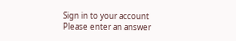Sign in to your account
Please enter an answer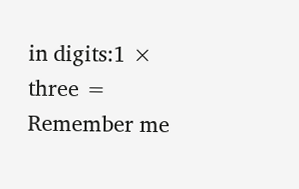in digits:1 × three =
Remember me